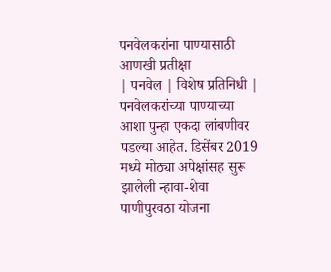पनवेलकरांना पाण्यासाठी आणखी प्रतीक्षा
| पनवेल | विशेष प्रतिनिधी |
पनवेलकरांच्या पाण्याच्या आशा पुन्हा एकदा लांबणीवर पडल्या आहेत. डिसेंबर 2019 मध्ये मोठ्या अपेक्षांसह सुरू झालेली न्हावा-शेवा पाणीपुरवठा योजना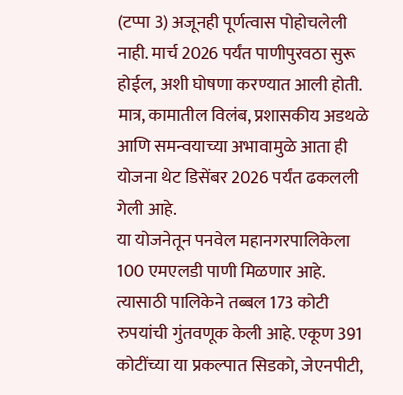(टप्पा 3) अजूनही पूर्णत्वास पोहोचलेली नाही. मार्च 2026 पर्यंत पाणीपुरवठा सुरू होईल, अशी घोषणा करण्यात आली होती. मात्र, कामातील विलंब, प्रशासकीय अडथळे आणि समन्वयाच्या अभावामुळे आता ही योजना थेट डिसेंबर 2026 पर्यंत ढकलली गेली आहे.
या योजनेतून पनवेल महानगरपालिकेला 100 एमएलडी पाणी मिळणार आहे. त्यासाठी पालिकेने तब्बल 173 कोटी रुपयांची गुंतवणूक केली आहे. एकूण 391 कोटींच्या या प्रकल्पात सिडको, जेएनपीटी,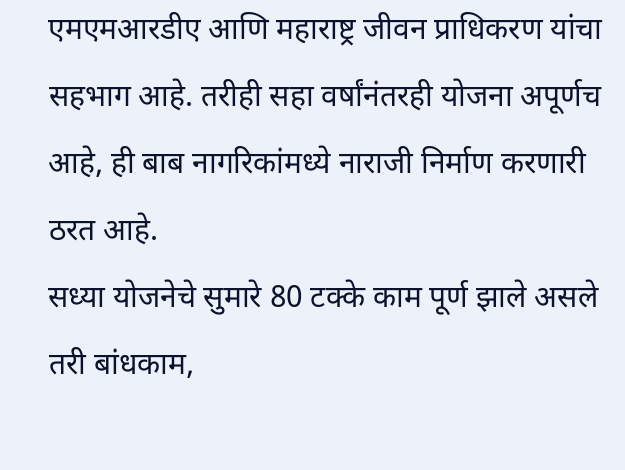एमएमआरडीए आणि महाराष्ट्र जीवन प्राधिकरण यांचा सहभाग आहे. तरीही सहा वर्षांनंतरही योजना अपूर्णच आहे, ही बाब नागरिकांमध्ये नाराजी निर्माण करणारी ठरत आहे.
सध्या योजनेचे सुमारे 80 टक्के काम पूर्ण झाले असले तरी बांधकाम,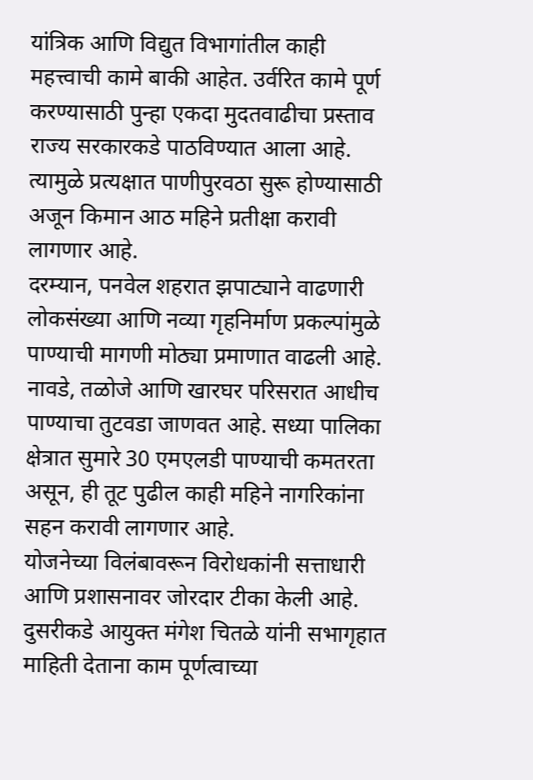यांत्रिक आणि विद्युत विभागांतील काही महत्त्वाची कामे बाकी आहेत. उर्वरित कामे पूर्ण करण्यासाठी पुन्हा एकदा मुदतवाढीचा प्रस्ताव राज्य सरकारकडे पाठविण्यात आला आहे. त्यामुळे प्रत्यक्षात पाणीपुरवठा सुरू होण्यासाठी अजून किमान आठ महिने प्रतीक्षा करावी लागणार आहे.
दरम्यान, पनवेल शहरात झपाट्याने वाढणारी लोकसंख्या आणि नव्या गृहनिर्माण प्रकल्पांमुळे पाण्याची मागणी मोठ्या प्रमाणात वाढली आहे. नावडे, तळोजे आणि खारघर परिसरात आधीच पाण्याचा तुटवडा जाणवत आहे. सध्या पालिका क्षेत्रात सुमारे 30 एमएलडी पाण्याची कमतरता असून, ही तूट पुढील काही महिने नागरिकांना सहन करावी लागणार आहे.
योजनेच्या विलंबावरून विरोधकांनी सत्ताधारी आणि प्रशासनावर जोरदार टीका केली आहे. दुसरीकडे आयुक्त मंगेश चितळे यांनी सभागृहात माहिती देताना काम पूर्णत्वाच्या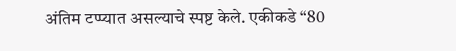अंतिम टप्प्यात असल्याचे स्पष्ट केले. एकीकडे “80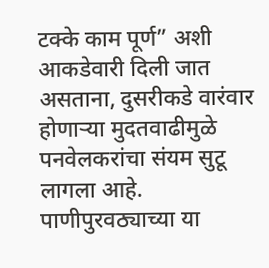टक्के काम पूर्ण” अशी आकडेवारी दिली जात असताना, दुसरीकडे वारंवार होणाऱ्या मुदतवाढीमुळे पनवेलकरांचा संयम सुटू लागला आहे. पाणीपुरवठ्याच्या या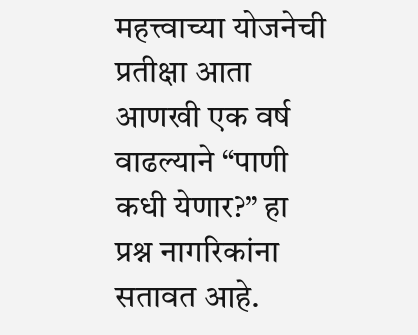महत्त्वाच्या योजनेची प्रतीक्षा आता आणखी एक वर्ष वाढल्याने “पाणी कधी येणार?” हा प्रश्न नागरिकांना सतावत आहे.